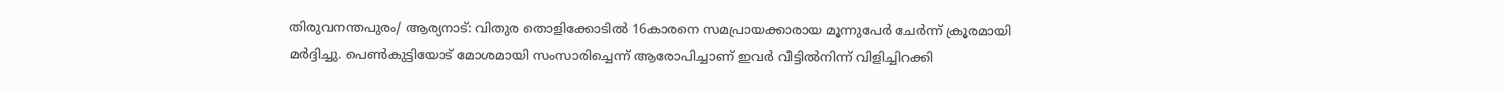തിരുവനന്തപുരം/ ആര്യനാട്: വിതുര തൊളിക്കോടിൽ 16കാരനെ സമപ്രായക്കാരായ മൂന്നുപേർ ചേർന്ന് ക്രൂരമായി മർദ്ദിച്ചു. പെൺകുട്ടിയോട് മോശമായി സംസാരിച്ചെന്ന് ആരോപിച്ചാണ് ഇവർ വീട്ടിൽനിന്ന് വിളിച്ചിറക്കി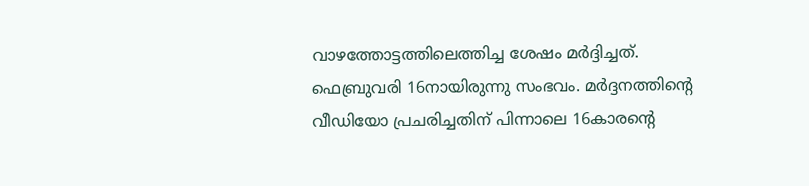വാഴത്തോട്ടത്തിലെത്തിച്ച ശേഷം മർദ്ദിച്ചത്.
ഫെബ്രുവരി 16നായിരുന്നു സംഭവം. മർദ്ദനത്തിന്റെ വീഡിയോ പ്രചരിച്ചതിന് പിന്നാലെ 16കാരന്റെ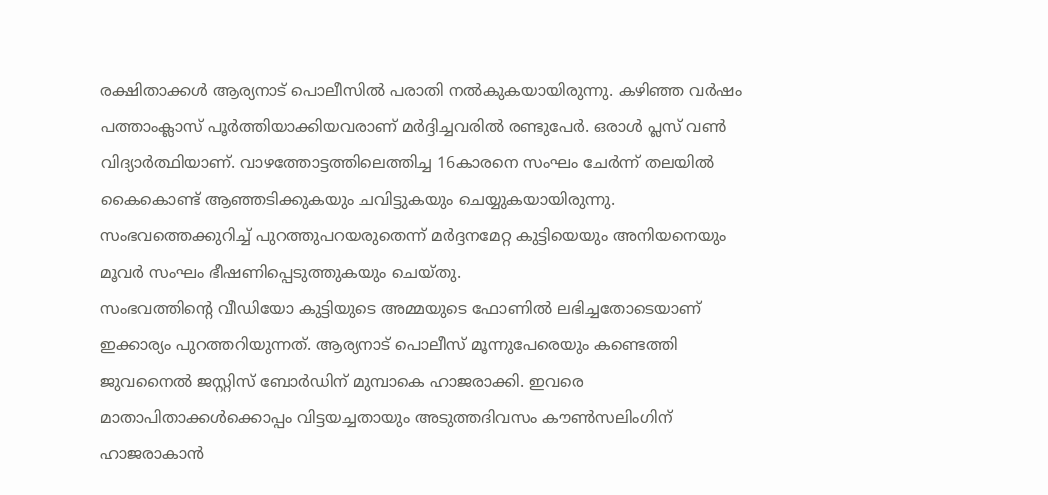രക്ഷിതാക്കൾ ആര്യനാട് പൊലീസിൽ പരാതി നൽകുകയായിരുന്നു. കഴിഞ്ഞ വർഷം പത്താംക്ലാസ് പൂർത്തിയാക്കിയവരാണ് മർദ്ദിച്ചവരിൽ രണ്ടുപേർ. ഒരാൾ പ്ലസ് വൺ വിദ്യാർത്ഥിയാണ്. വാഴത്തോട്ടത്തിലെത്തിച്ച 16കാരനെ സംഘം ചേർന്ന് തലയിൽ കൈകൊണ്ട് ആഞ്ഞടിക്കുകയും ചവിട്ടുകയും ചെയ്യുകയായിരുന്നു. സംഭവത്തെക്കുറിച്ച് പുറത്തുപറയരുതെന്ന് മർദ്ദനമേറ്റ കുട്ടിയെയും അനിയനെയും മൂവർ സംഘം ഭീഷണിപ്പെടുത്തുകയും ചെയ്തു.
സംഭവത്തിന്റെ വീഡിയോ കുട്ടിയുടെ അമ്മയുടെ ഫോണിൽ ലഭിച്ചതോടെയാണ് ഇക്കാര്യം പുറത്തറിയുന്നത്. ആര്യനാട് പൊലീസ് മൂന്നുപേരെയും കണ്ടെത്തി ജുവനൈൽ ജസ്റ്റിസ് ബോർഡിന് മുമ്പാകെ ഹാജരാക്കി. ഇവരെ മാതാപിതാക്കൾക്കൊപ്പം വിട്ടയച്ചതായും അടുത്തദിവസം കൗൺസലിംഗിന് ഹാജരാകാൻ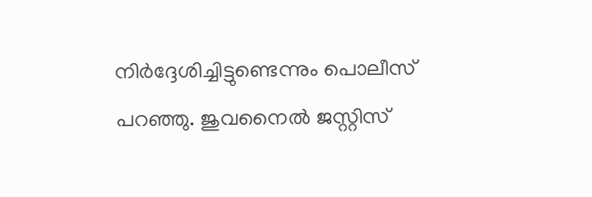നിർദ്ദേശിച്ചിട്ടുണ്ടെന്നും പൊലീസ് പറഞ്ഞു. ജുവനൈൽ ജസ്റ്റിസ്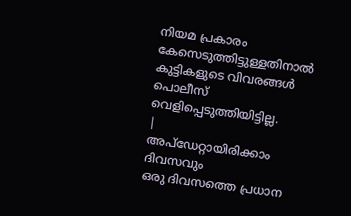നിയമ പ്രകാരം കേസെടുത്തിട്ടുള്ളതിനാൽ കുട്ടികളുടെ വിവരങ്ങൾ പൊലീസ് വെളിപ്പെടുത്തിയിട്ടില്ല.
|
അപ്ഡേറ്റായിരിക്കാം ദിവസവും
ഒരു ദിവസത്തെ പ്രധാന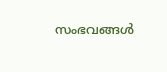സംഭവങ്ങൾ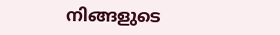നിങ്ങളുടെ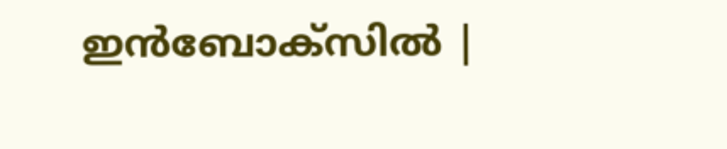ഇൻബോക്സിൽ |